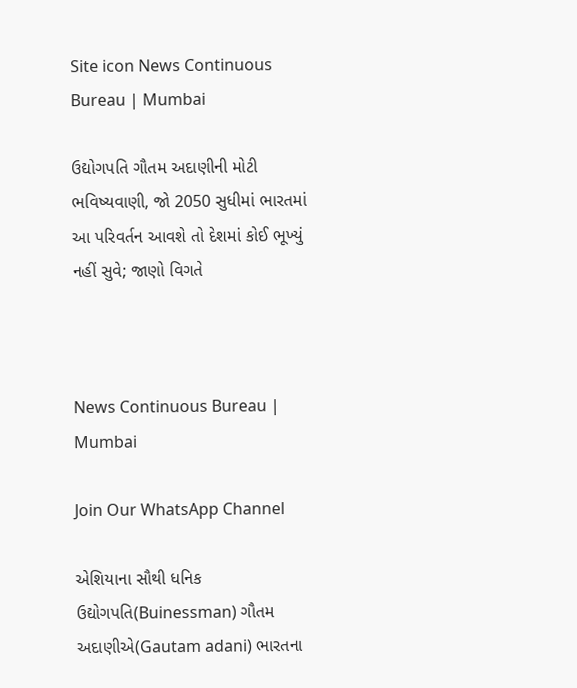Site icon News Continuous Bureau | Mumbai

ઉદ્યોગપતિ ગૌતમ અદાણીની મોટી ભવિષ્યવાણી, જો 2050 સુધીમાં ભારતમાં આ પરિવર્તન આવશે તો દેશમાં કોઈ ભૂખ્યું નહીં સુવે; જાણો વિગતે



News Continuous Bureau | Mumbai

Join Our WhatsApp Channel

એશિયાના સૌથી ધનિક ઉદ્યોગપતિ(Buinessman) ગૌતમ અદાણીએ(Gautam adani) ભારતના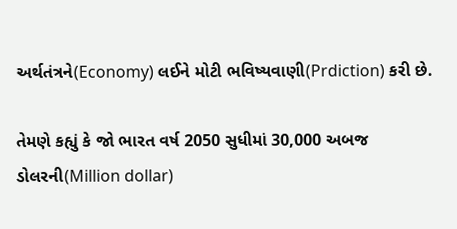અર્થતંત્રને(Economy) લઈને મોટી ભવિષ્યવાણી(Prdiction) કરી છે.

તેમણે કહ્યું કે જો ભારત વર્ષ 2050 સુધીમાં 30,000 અબજ ડોલરની(Million dollar)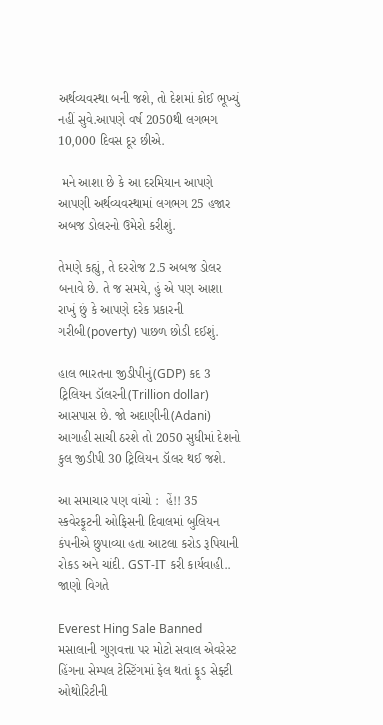અર્થવ્યવસ્થા બની જશે, તો દેશમાં કોઈ ભૂખ્યું નહીં સુવે.આપણે વર્ષ 2050થી લગભગ 10,000 દિવસ દૂર છીએ.

 મને આશા છે કે આ દરમિયાન આપણે આપણી અર્થવ્યવસ્થામાં લગભગ 25 હજાર અબજ ડોલરનો ઉમેરો કરીશું.

તેમણે કહ્યું, તે દરરોજ 2.5 અબજ ડોલર બનાવે છે. તે જ સમયે, હું એ પણ આશા રાખું છું કે આપણે દરેક પ્રકારની ગરીબી(poverty) પાછળ છોડી દઈશું.

હાલ ભારતના જીડીપીનું(GDP) કદ 3 ટ્રિલિયન ડૉલરની(Trillion dollar) આસપાસ છે. જો અદાણીની(Adani) આગાહી સાચી ઠરશે તો 2050 સુધીમાં દેશનો કુલ જીડીપી 30 ટ્રિલિયન ડૉલર થઈ જશે.

આ સમાચાર પણ વાંચો :  હેં!! 35 સ્કવેરફૂટની ઓફિસની દિવાલમાં બુલિયન કંપનીએ છુપાવ્યા હતા આટલા કરોડ રૂપિયાની રોકડ અને ચાંદી. GST-IT કરી કાર્યવાહી.. જાણો વિગતે

Everest Hing Sale Banned મસાલાની ગુણવત્તા પર મોટો સવાલ એવરેસ્ટ હિંગના સેમ્પલ ટેસ્ટિંગમાં ફેલ થતાં ફૂડ સેફ્ટી ઓથોરિટીની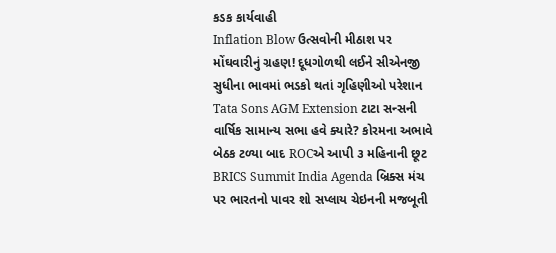કડક કાર્યવાહી
Inflation Blow ઉત્સવોની મીઠાશ પર મોંઘવારીનું ગ્રહણ! દૂધગોળથી લઈને સીએનજી સુધીના ભાવમાં ભડકો થતાં ગૃહિણીઓ પરેશાન
Tata Sons AGM Extension ટાટા સન્સની વાર્ષિક સામાન્ય સભા હવે ક્યારે? કોરમના અભાવે બેઠક ટળ્યા બાદ ROCએ આપી ૩ મહિનાની છૂટ
BRICS Summit India Agenda બ્રિક્સ મંચ પર ભારતનો પાવર શો સપ્લાય ચેઇનની મજબૂતી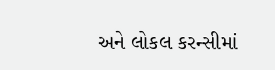અને લોકલ કરન્સીમાં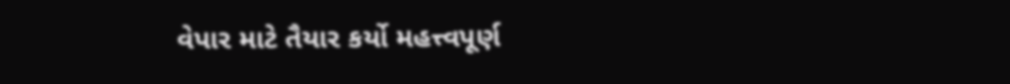વેપાર માટે તૈયાર કર્યો મહત્ત્વપૂર્ણ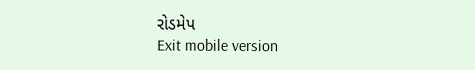રોડમેપ
Exit mobile version